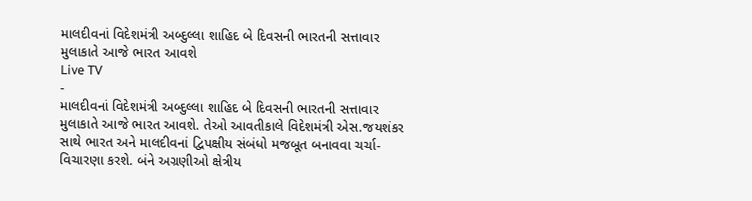માલદીવનાં વિદેશમંત્રી અબ્દુલ્લા શાહિદ બે દિવસની ભારતની સત્તાવાર મુલાકાતે આજે ભારત આવશે
Live TV
-
માલદીવનાં વિદેશમંત્રી અબ્દુલ્લા શાહિદ બે દિવસની ભારતની સત્તાવાર મુલાકાતે આજે ભારત આવશે. તેઓ આવતીકાલે વિદેશમંત્રી એસ.જયશંકર સાથે ભારત અને માલદીવનાં દ્વિપક્ષીય સંબંધો મજબૂત બનાવવા ચર્ચા-વિચારણા કરશે. બંને અગ્રણીઓ ક્ષેત્રીય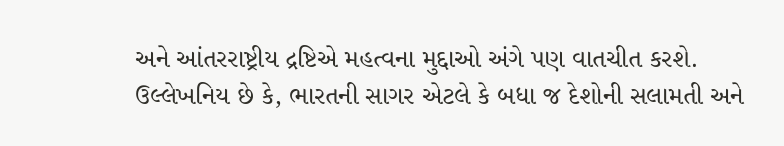અને આંતરરાષ્ટ્રીય દ્રષ્ટિએ મહત્વના મુદ્દાઓ અંગે પણ વાતચીત કરશે. ઉલ્લેખનિય છે કે, ભારતની સાગર એટલે કે બધા જ દેશોની સલામતી અને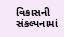વિકાસની સંકલ્પનામાં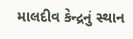માલદીવ કેન્દ્રનું સ્થાન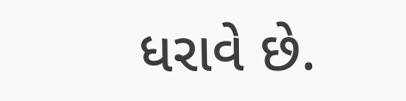ધરાવે છે.